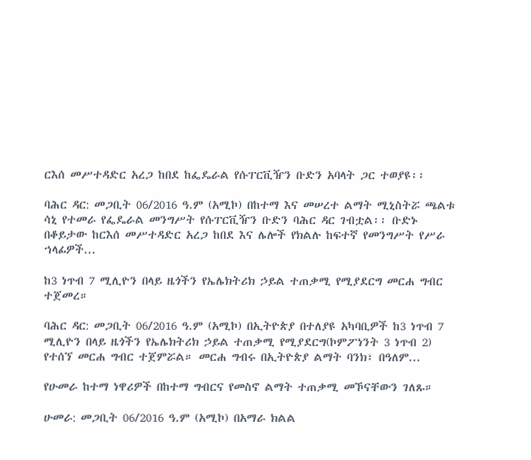ርእሰ መሥተዳድር አረጋ ከበደ ከፌዴራል የሱፐርቪዥን ቡድን አባላት ጋር ተወያዩ፡፡

ባሕር ዳር: መጋቢት 06/2016 ዓ.ም (አሚኮ) በከተማ እና መሠረተ ልማት ሚኒስትሯ ጫልቱ ሳኒ የተመራ የፌዴራል መንግሥት የሱፐርቪዥን ቡድን ባሕር ዳር ገብቷል፡፡ ቡድኑ በቆይታው ከርእሰ መሥተዳድር አረጋ ከበደ እና ሌሎች የክልሉ ከፍተኛ የመንግሥት የሥራ ኀላፊዎች...

ከ3 ነጥብ 7 ሚሊዮን በላይ ዜጎችን የኤሌክትሪክ ኃይል ተጠቃሚ የሚያደርግ መርሐ ግብር ተጀመረ።

ባሕር ዳር: መጋቢት 06/2016 ዓ.ም (አሚኮ) በኢትዮጵያ በተለያዩ አካባቢዎች ከ3 ነጥብ 7 ሚሊዮን በላይ ዜጎችን የኤሌክትሪክ ኃይል ተጠቃሚ የሚያደርግ(ኮምፖነንት 3 ነጥብ 2) የተሰኘ መርሐ ግብር ተጀምሯል። መርሐ ግብሩ በኢትዮጵያ ልማት ባንክ፣ በዓለም...

የሁመራ ከተማ ነዋሪዎች በከተማ ግብርና የመስኖ ልማት ተጠቃሚ መኾናቸውን ገለጹ።

ሁመራ: መጋቢት 06/2016 ዓ.ም (አሚኮ) በአማራ ክልል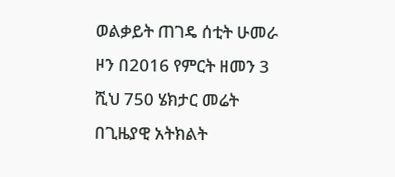ወልቃይት ጠገዴ ሰቲት ሁመራ ዞን በ2016 የምርት ዘመን 3 ሺህ 750 ሄክታር መሬት በጊዜያዊ አትክልት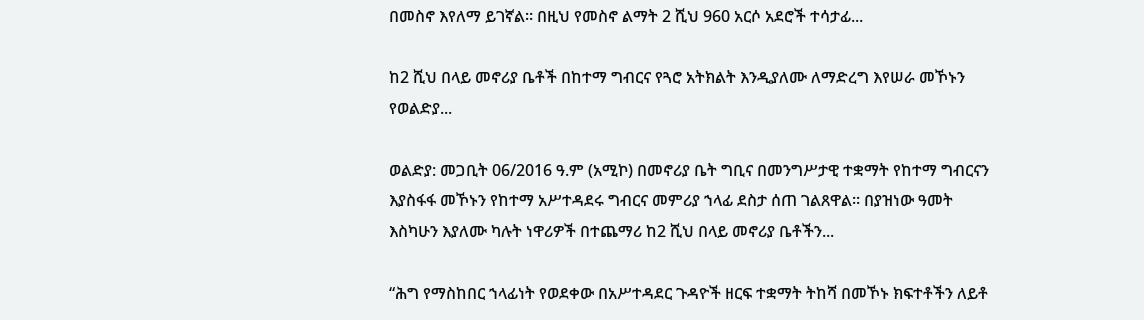በመስኖ እየለማ ይገኛል። በዚህ የመስኖ ልማት 2 ሺህ 960 አርሶ አደሮች ተሳታፊ...

ከ2 ሺህ በላይ መኖሪያ ቤቶች በከተማ ግብርና የጓሮ አትክልት እንዲያለሙ ለማድረግ እየሠራ መኾኑን የወልድያ...

ወልድያ: መጋቢት 06/2016 ዓ.ም (አሚኮ) በመኖሪያ ቤት ግቢና በመንግሥታዊ ተቋማት የከተማ ግብርናን እያስፋፋ መኾኑን የከተማ አሥተዳደሩ ግብርና መምሪያ ኀላፊ ደስታ ሰጠ ገልጸዋል። በያዝነው ዓመት እስካሁን እያለሙ ካሉት ነዋሪዎች በተጨማሪ ከ2 ሺህ በላይ መኖሪያ ቤቶችን...

“ሕግ የማስከበር ኀላፊነት የወደቀው በአሥተዳደር ጉዳዮች ዘርፍ ተቋማት ትከሻ በመኾኑ ክፍተቶችን ለይቶ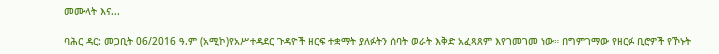መሙላት እና...

ባሕር ዳር: መጋቢት 06/2016 ዓ.ም (አሚኮ)የአሥተዳደር ጉዳዮች ዘርፍ ተቋማት ያለፉትን ሰባት ወራት እቅድ አፈጻጸም እየገመገመ ነው። በግምገማው የዘርፉ ቢሮዎች የኾኑት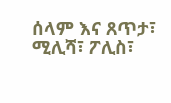ሰላም እና ጸጥታ፣ ሚሊሻ፣ ፖሊስ፣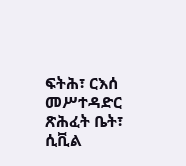ፍትሕ፣ ርእሰ መሥተዳድር ጽሕፈት ቤት፣ ሲቪል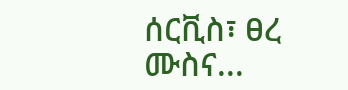ሰርቪስ፣ ፀረ ሙስና...